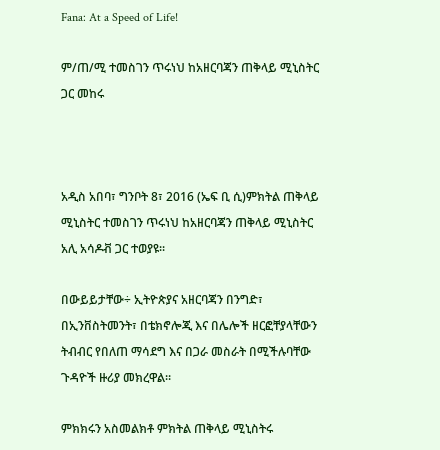Fana: At a Speed of Life!

ም/ጠ/ሚ ተመስገን ጥሩነህ ከአዘርባጃን ጠቅላይ ሚኒስትር ጋር መከሩ



አዲስ አበባ፣ ግንቦት 8፣ 2016 (ኤፍ ቢ ሲ)ምክትል ጠቅላይ ሚኒስትር ተመስገን ጥሩነህ ከአዘርባጃን ጠቅላይ ሚኒስትር አሊ አሳዶቭ ጋር ተወያዩ፡፡

በውይይታቸው÷ ኢትዮጵያና አዘርባጃን በንግድ፣ በኢንቨስትመንት፣ በቴክኖሎጂ እና በሌሎች ዘርፎቸያላቸውን ትብብር የበለጠ ማሳደግ እና በጋራ መስራት በሚችሉባቸው ጉዳዮች ዙሪያ መክረዋል።

ምክክሩን አስመልክቶ ምክትል ጠቅላይ ሚኒስትሩ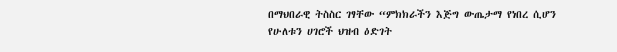በማህበራዊ ትስስር ገፃቸው “ምክክራችን እጅግ ውጤታማ የነበረ ሲሆን የሁለቱን ሀገሮች ህዝብ ዕድገት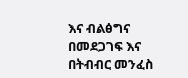እና ብልፅግና በመደጋገፍ እና በትብብር መንፈስ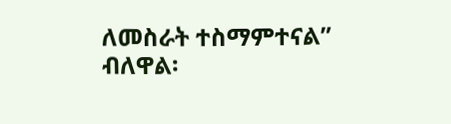ለመስራት ተስማምተናል” ብለዋል፡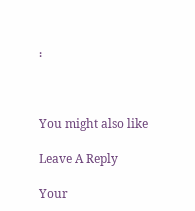፡



You might also like

Leave A Reply

Your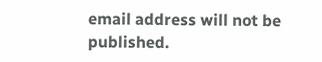email address will not be published.